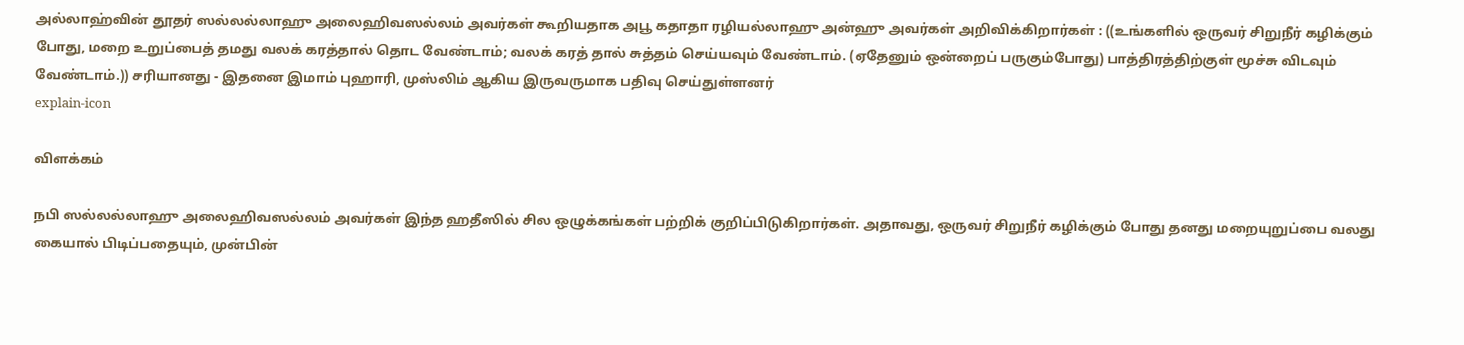அல்லாஹ்வின் தூதர் ஸல்லல்லாஹு அலைஹிவஸல்லம் அவர்கள் கூறியதாக அபூ கதாதா ரழியல்லாஹு அன்ஹு அவர்கள் அறிவிக்கிறார்கள் : ((உங்களில் ஒருவர் சிறுநீர் கழிக்கும் போது, மறை உறுப்பைத் தமது வலக் கரத்தால் தொட வேண்டாம்; வலக் கரத் தால் சுத்தம் செய்யவும் வேண்டாம். (ஏதேனும் ஒன்றைப் பருகும்போது) பாத்திரத்திற்குள் மூச்சு விடவும் வேண்டாம்.)) சரியானது - இதனை இமாம் புஹாரி, முஸ்லிம் ஆகிய இருவருமாக பதிவு செய்துள்ளனர்
explain-icon

விளக்கம்

நபி ஸல்லல்லாஹு அலைஹிவஸல்லம் அவர்கள் இந்த ஹதீஸில் சில ஒழுக்கங்கள் பற்றிக் குறிப்பிடுகிறார்கள். அதாவது, ஒருவர் சிறுநீர் கழிக்கும் போது தனது மறையுறுப்பை வலது கையால் பிடிப்பதையும், முன்பின்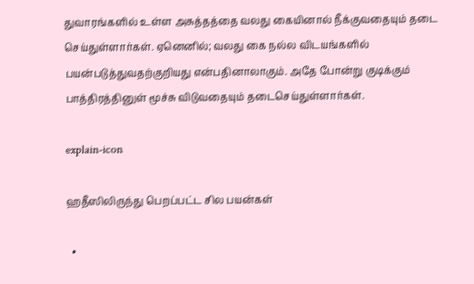துவாரங்களில் உள்ள அசுத்தத்தை வலது கையினால் நீக்குவதையும் தடை செய்துள்ளார்கள். ஏனெனில்; வலது கை நல்ல விடயங்களில் பயன்படுத்துவதற்குறியது என்பதினாலாகும். அதே போன்று குடிக்கும் பாத்திரத்தினுள் மூச்சு விடுவதையும் தடைசெய்துள்ளார்கள்.

explain-icon

ஹதீஸிலிருந்து பெறப்பட்ட சில பயன்கள்

  •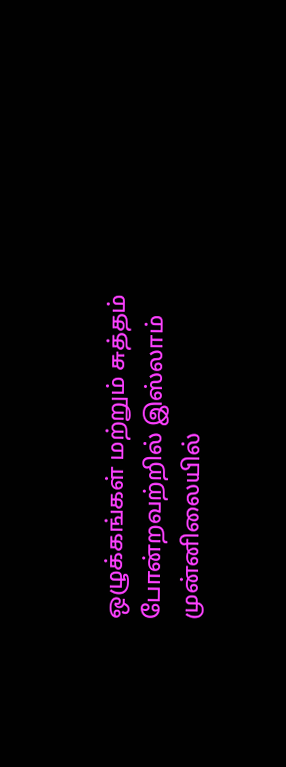ஒழுக்கங்கள் மற்றும் சுத்தம் போன்றவற்றில் இஸ்லாம் முன்னிலையில்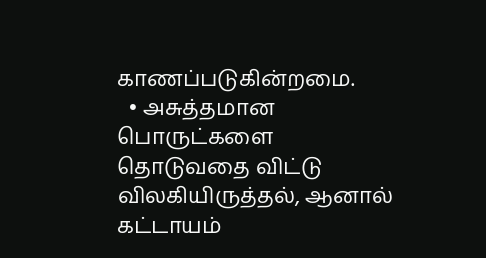காணப்படுகின்றமை.
  • அசுத்தமான பொருட்களை தொடுவதை விட்டு விலகியிருத்தல், ஆனால் கட்டாயம்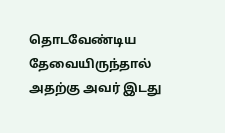தொடவேண்டிய தேவையிருந்தால் அதற்கு அவர் இடது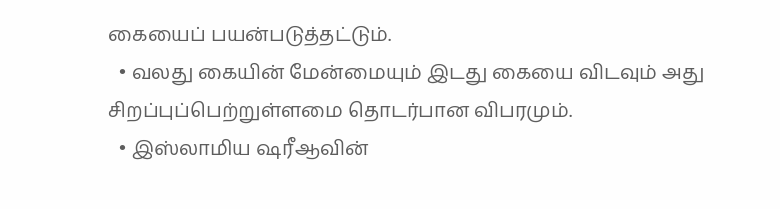கையைப் பயன்படுத்தட்டும்.
  • வலது கையின் மேன்மையும் இடது கையை விடவும் அது சிறப்புப்பெற்றுள்ளமை தொடர்பான விபரமும்.
  • இஸ்லாமிய ஷரீஆவின்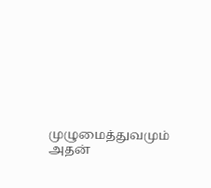முழுமைத்துவமும் அதன்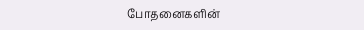போதனைகளின்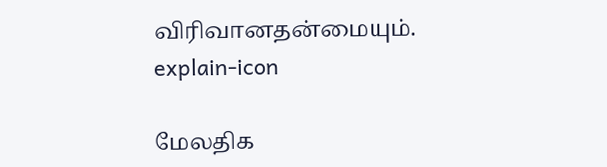விரிவானதன்மையும்.
explain-icon

மேலதிக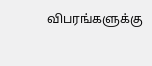விபரங்களுக்கு